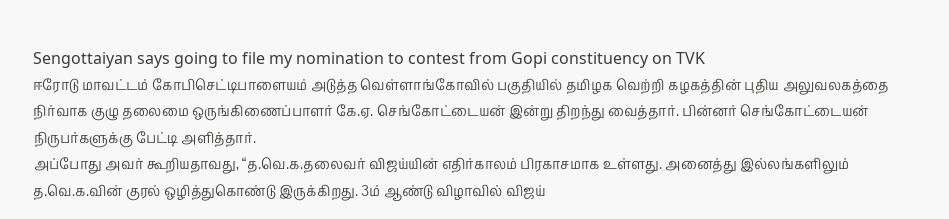Sengottaiyan says going to file my nomination to contest from Gopi constituency on TVK
ஈரோடு மாவட்டம் கோபிசெட்டிபாளையம் அடுத்த வெள்ளாங்கோவில் பகுதியில் தமிழக வெற்றி கழகத்தின் புதிய அலுவலகத்தை நிர்வாக குழு தலைமை ஒருங்கிணைப்பாளர் கே.ஏ. செங்கோட்டையன் இன்று திறந்து வைத்தார். பின்னர் செங்கோட்டையன் நிருபர்களுக்கு பேட்டி அளித்தார்.
அப்போது அவர் கூறியதாவது, “த.வெ.க.தலைவர் விஜய்யின் எதிர்காலம் பிரகாசமாக உள்ளது. அனைத்து இல்லங்களிலும் த.வெ.க.வின் குரல் ஒழித்துகொண்டு இருக்கிறது. 3ம் ஆண்டு விழாவில் விஜய்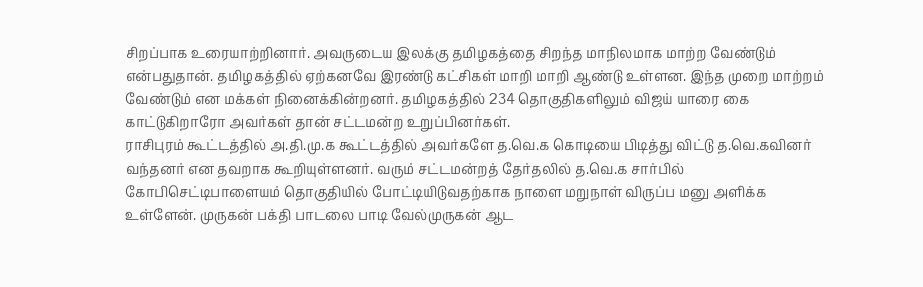சிறப்பாக உரையாற்றினார். அவருடைய இலக்கு தமிழகத்தை சிறந்த மாநிலமாக மாற்ற வேண்டும் என்பதுதான். தமிழகத்தில் ஏற்கனவே இரண்டு கட்சிகள் மாறி மாறி ஆண்டு உள்ளன. இந்த முறை மாற்றம் வேண்டும் என மக்கள் நினைக்கின்றனர். தமிழகத்தில் 234 தொகுதிகளிலும் விஜய் யாரை கை காட்டுகிறாரோ அவர்கள் தான் சட்டமன்ற உறுப்பினர்கள்.
ராசிபுரம் கூட்டத்தில் அ.தி.மு.க கூட்டத்தில் அவர்களே த.வெ.க கொடியை பிடித்து விட்டு த.வெ.கவினர் வந்தனர் என தவறாக கூறியுள்ளனர். வரும் சட்டமன்றத் தேர்தலில் த.வெ.க சார்பில் கோபிசெட்டிபாளையம் தொகுதியில் போட்டியிடுவதற்காக நாளை மறுநாள் விருப்ப மனு அளிக்க உள்ளேன். முருகன் பக்தி பாடலை பாடி வேல்முருகன் ஆட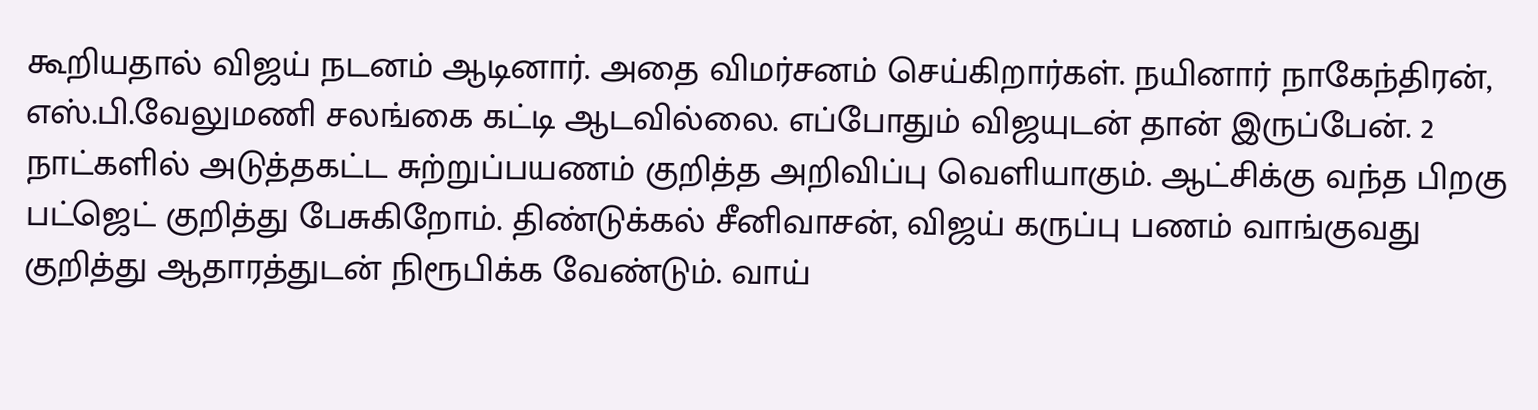கூறியதால் விஜய் நடனம் ஆடினார். அதை விமர்சனம் செய்கிறார்கள். நயினார் நாகேந்திரன், எஸ்.பி.வேலுமணி சலங்கை கட்டி ஆடவில்லை. எப்போதும் விஜயுடன் தான் இருப்பேன். 2 நாட்களில் அடுத்தகட்ட சுற்றுப்பயணம் குறித்த அறிவிப்பு வெளியாகும். ஆட்சிக்கு வந்த பிறகு பட்ஜெட் குறித்து பேசுகிறோம். திண்டுக்கல் சீனிவாசன், விஜய் கருப்பு பணம் வாங்குவது குறித்து ஆதாரத்துடன் நிரூபிக்க வேண்டும். வாய்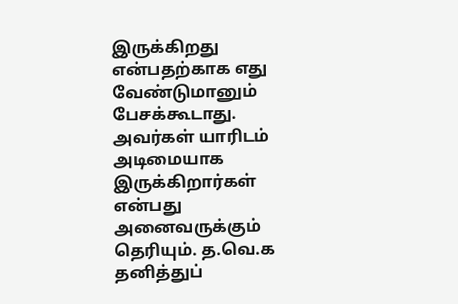இருக்கிறது என்பதற்காக எது வேண்டுமானும் பேசக்கூடாது.
அவர்கள் யாரிடம் அடிமையாக இருக்கிறார்கள் என்பது அனைவருக்கும் தெரியும். த.வெ.க தனித்துப்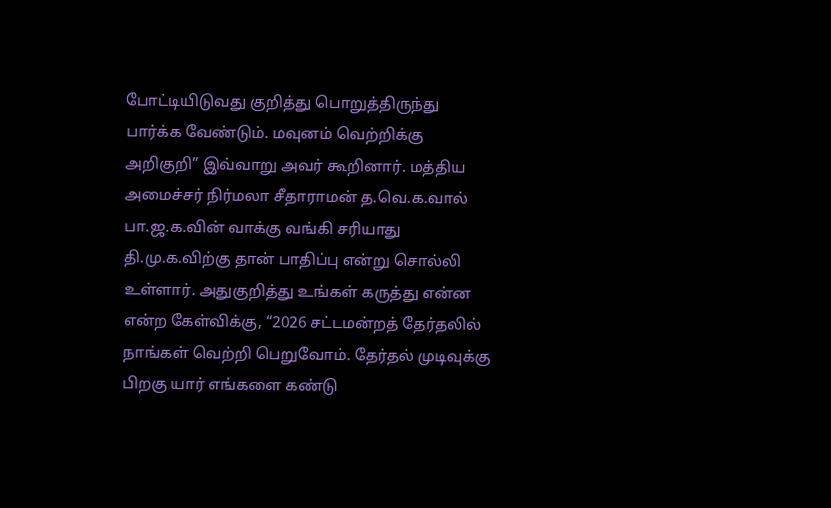போட்டியிடுவது குறித்து பொறுத்திருந்து பார்க்க வேண்டும். மவுனம் வெற்றிக்கு அறிகுறி” இவ்வாறு அவர் கூறினார். மத்திய அமைச்சர் நிர்மலா சீதாராமன் த.வெ.க.வால் பா.ஜ.க.வின் வாக்கு வங்கி சரியாது தி.மு.க.விற்கு தான் பாதிப்பு என்று சொல்லி உள்ளார். அதுகுறித்து உங்கள் கருத்து என்ன என்ற கேள்விக்கு, “2026 சட்டமன்றத் தேர்தலில் நாங்கள் வெற்றி பெறுவோம். தேர்தல் முடிவுக்கு பிறகு யார் எங்களை கண்டு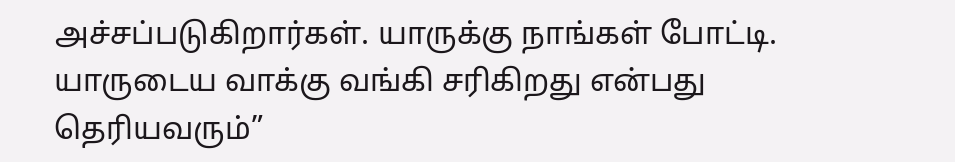அச்சப்படுகிறார்கள். யாருக்கு நாங்கள் போட்டி. யாருடைய வாக்கு வங்கி சரிகிறது என்பது தெரியவரும்”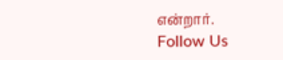என்றார்.
Follow Us